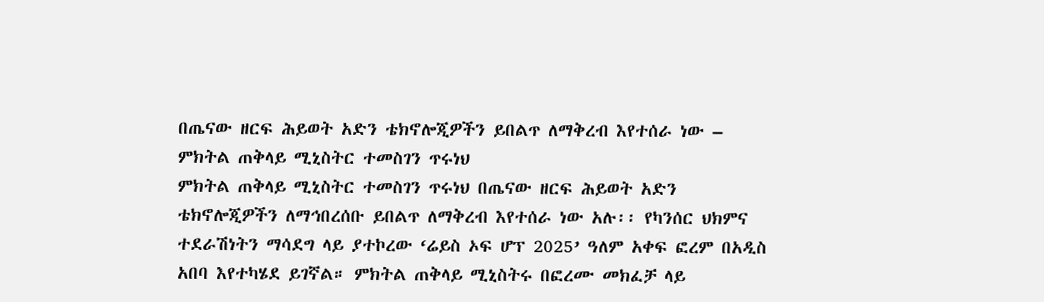በጤናው ዘርፍ ሕይወት አድን ቴክኖሎጂዎችን ይበልጥ ለማቅረብ እየተሰራ ነው – ምክትል ጠቅላይ ሚኒስትር ተመስገን ጥሩነህ
ምክትል ጠቅላይ ሚኒስትር ተመስገን ጥሩነህ በጤናው ዘርፍ ሕይወት አድን ቴክኖሎጂዎችን ለማኅበረሰቡ ይበልጥ ለማቅረብ እየተሰራ ነው አሉ፡፡ የካንሰር ህክምና ተደራሽነትን ማሳደግ ላይ ያተኮረው ‘ሬይስ ኦፍ ሆፕ 2025’ ዓለም አቀፍ ፎረም በአዲስ አበባ እየተካሄደ ይገኛል። ምክትል ጠቅላይ ሚኒስትሩ በፎረሙ መክፈቻ ላይ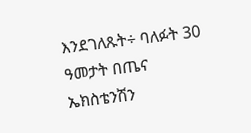እንደገለጹት÷ ባለፉት 30 ዓመታት በጤና ኤክስቴንሽን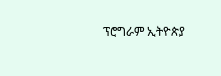ፕሮግራም ኢትዮጵያ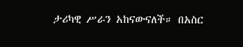ታሪካዊ ሥራን አከናውናለች። በአስር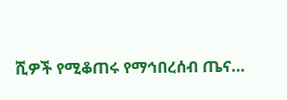ሺዎች የሚቆጠሩ የማኅበረሰብ ጤና…